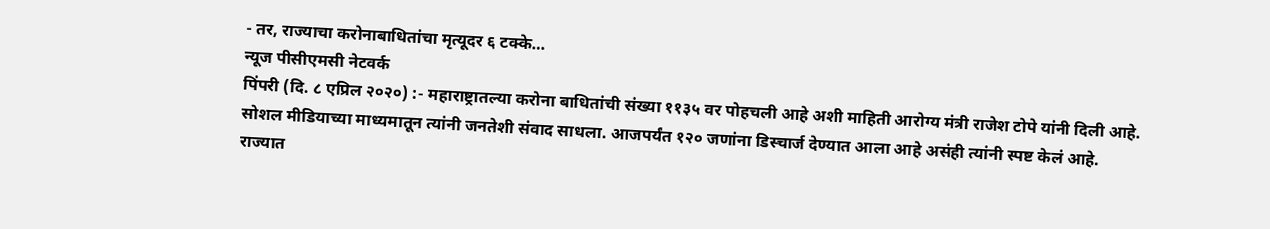- तर, राज्याचा करोनाबाधितांचा मृत्यूदर ६ टक्के…
न्यूज पीसीएमसी नेटवर्क
पिंपरी (दि. ८ एप्रिल २०२०) :- महाराष्ट्रातल्या करोना बाधितांची संख्या ११३५ वर पोहचली आहे अशी माहिती आरोग्य मंत्री राजेश टोपे यांनी दिली आहे. सोशल मीडियाच्या माध्यमातून त्यांनी जनतेशी संवाद साधला. आजपर्यंत १२० जणांना डिस्चार्ज देण्यात आला आहे असंही त्यांनी स्पष्ट केलं आहे.
राज्यात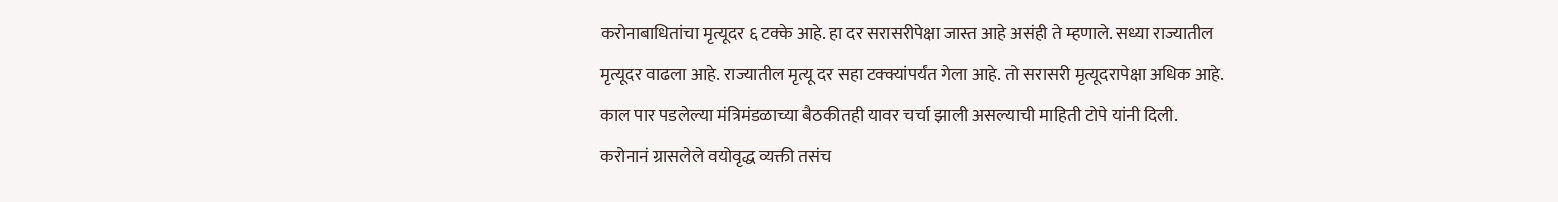करोनाबाधितांचा मृत्यूदर ६ टक्के आहे. हा दर सरासरीपेक्षा जास्त आहे असंही ते म्हणाले. सध्या राज्यातील मृत्यूदर वाढला आहे. राज्यातील मृत्यू दर सहा टक्क्यांपर्यंत गेला आहे. तो सरासरी मृत्यूदरापेक्षा अधिक आहे. काल पार पडलेल्या मंत्रिमंडळाच्या बैठकीतही यावर चर्चा झाली असल्याची माहिती टोपे यांनी दिली.
करोनानं ग्रासलेले वयोवृद्ध व्यक्ती तसंच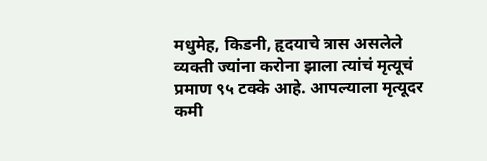मधुमेह, किडनी, हृदयाचे त्रास असलेले व्यक्ती ज्यांना करोना झाला त्यांचं मृत्यूचं प्रमाण ९५ टक्के आहे. आपल्याला मृत्यूदर कमी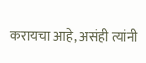करायचा आहे, असंही त्यांनी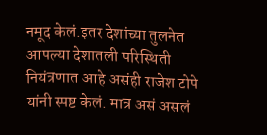नमूद केलं.इतर देशांच्या तुलनेत आपल्या देशातली परिस्थिती नियंत्रणात आहे असंही राजेश टोपे यांनी स्पष्ट केलं. मात्र असं असलं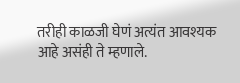तरीही काळजी घेणं अत्यंत आवश्यक आहे असंही ते म्हणाले.